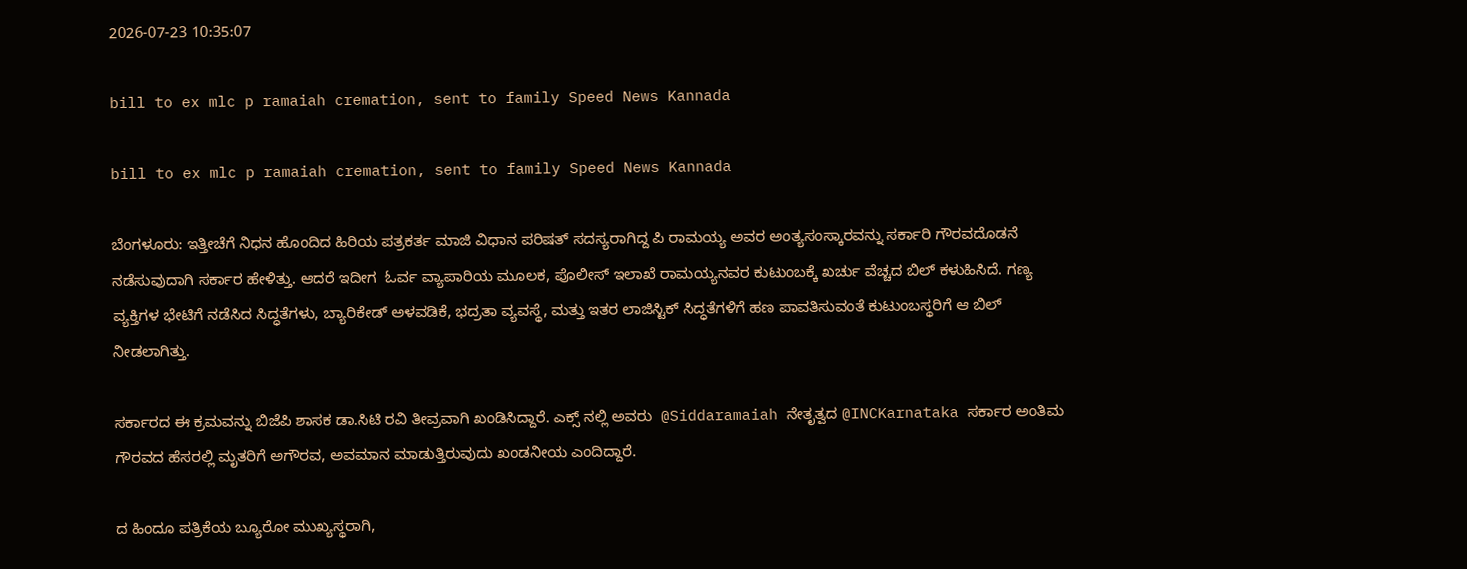2026-07-23 10:35:07

bill to ex mlc p ramaiah cremation, sent to family Speed News Kannada

bill to ex mlc p ramaiah cremation, sent to family Speed News Kannada

ಬೆಂಗಳೂರು: ಇತ್ತೀಚೆಗೆ ನಿಧನ ಹೊಂದಿದ ಹಿರಿಯ ಪತ್ರಕರ್ತ ಮಾಜಿ ವಿಧಾನ ಪರಿಷತ್ ಸದಸ್ಯರಾಗಿದ್ದ ಪಿ ರಾಮಯ್ಯ ಅವರ ಅಂತ್ಯಸಂಸ್ಕಾರವನ್ನು ಸರ್ಕಾರಿ ಗೌರವದೊಡನೆ ನಡೆಸುವುದಾಗಿ ಸರ್ಕಾರ ಹೇಳಿತ್ತು. ಆದರೆ ಇದೀಗ  ಓರ್ವ ವ್ಯಾಪಾರಿಯ ಮೂಲಕ, ಪೊಲೀಸ್ ಇಲಾಖೆ ರಾಮಯ್ಯನವರ ಕುಟುಂಬಕ್ಕೆ ಖರ್ಚು ವೆಚ್ಚದ ಬಿಲ್ ಕಳುಹಿಸಿದೆ. ಗಣ್ಯ ವ್ಯಕ್ತಿಗಳ ಭೇಟಿಗೆ ನಡೆಸಿದ ಸಿದ್ಧತೆಗಳು, ಬ್ಯಾರಿಕೇಡ್ ಅಳವಡಿಕೆ, ಭದ್ರತಾ ವ್ಯವಸ್ಥೆ, ಮತ್ತು ಇತರ ಲಾಜಿಸ್ಟಿಕ್ ಸಿದ್ಧತೆಗಳಿಗೆ ಹಣ ಪಾವತಿಸುವಂತೆ ಕುಟುಂಬಸ್ಥರಿಗೆ ಆ ಬಿಲ್ ನೀಡಲಾಗಿತ್ತು.

ಸರ್ಕಾರದ ಈ ಕ್ರಮವನ್ನು ಬಿಜೆಪಿ ಶಾಸಕ ಡಾ.ಸಿಟಿ ರವಿ ತೀವ್ರವಾಗಿ ಖಂಡಿಸಿದ್ದಾರೆ. ಎಕ್ಸ್‌ ನಲ್ಲಿ ಅವರು  @Siddaramaiah ನೇತೃತ್ವದ @INCKarnataka ಸರ್ಕಾರ ಅಂತಿಮ ಗೌರವದ ಹೆಸರಲ್ಲಿ ಮೃತರಿಗೆ ಅಗೌರವ, ಅವಮಾನ ಮಾಡುತ್ತಿರುವುದು ಖಂಡನೀಯ ಎಂದಿದ್ದಾರೆ.

ದ ಹಿಂದೂ ಪತ್ರಿಕೆಯ ಬ್ಯೂರೋ ಮುಖ್ಯಸ್ಥರಾಗಿ,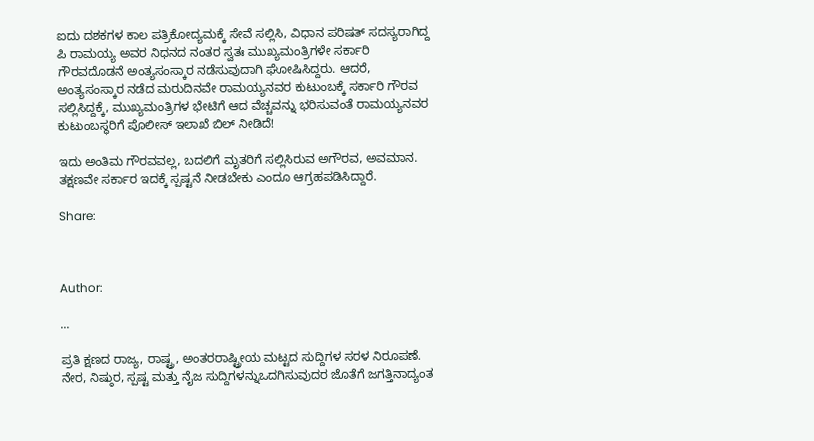ಐದು ದಶಕಗಳ ಕಾಲ ಪತ್ರಿಕೋದ್ಯಮಕ್ಕೆ ಸೇವೆ ಸಲ್ಲಿಸಿ, ವಿಧಾನ ಪರಿಷತ್ ಸದಸ್ಯರಾಗಿದ್ದ ಪಿ ರಾಮಯ್ಯ ಅವರ ನಿಧನದ ನಂತರ ಸ್ವತಃ ಮುಖ್ಯಮಂತ್ರಿಗಳೇ ಸರ್ಕಾರಿ ಗೌರವದೊಡನೆ ಅಂತ್ಯಸಂಸ್ಕಾರ ನಡೆಸುವುದಾಗಿ ಘೋಷಿಸಿದ್ದರು. ಆದರೆ, ಅಂತ್ಯಸಂಸ್ಕಾರ ನಡೆದ ಮರುದಿನವೇ ರಾಮಯ್ಯನವರ ಕುಟುಂಬಕ್ಕೆ ಸರ್ಕಾರಿ ಗೌರವ ಸಲ್ಲಿಸಿದ್ದಕ್ಕೆ, ಮುಖ್ಯಮಂತ್ರಿಗಳ ಭೇಟಿಗೆ ಆದ ವೆಚ್ಚವನ್ನು ಭರಿಸುವಂತೆ ರಾಮಯ್ಯನವರ ಕುಟುಂಬಸ್ಥರಿಗೆ ಪೊಲೀಸ್ ಇಲಾಖೆ ಬಿಲ್ ನೀಡಿದೆ!

ಇದು ಅಂತಿಮ ಗೌರವವಲ್ಲ, ಬದಲಿಗೆ ಮೃತರಿಗೆ ಸಲ್ಲಿಸಿರುವ ಅಗೌರವ, ಅವಮಾನ. ತಕ್ಷಣವೇ ಸರ್ಕಾರ ಇದಕ್ಕೆ ಸ್ಪಷ್ಟನೆ ನೀಡಬೇಕು ಎಂದೂ ಆಗ್ರಹಪಡಿಸಿದ್ದಾರೆ.

Share:



Author:

...

ಪ್ರತಿ ಕ್ಷಣದ ರಾಜ್ಯ, ರಾಷ್ಟ್ರ, ಅಂತರರಾಷ್ಟ್ರೀಯ ಮಟ್ಟದ ಸುದ್ದಿಗಳ ಸರಳ ನಿರೂಪಣೆ. ನೇರ, ನಿಷ್ಠುರ, ಸ್ಪಷ್ಟ ಮತ್ತು ನೈಜ ಸುದ್ದಿಗಳನ್ನುಒದಗಿಸುವುದರ ಜೊತೆಗೆ ಜಗತ್ತಿನಾದ್ಯಂತ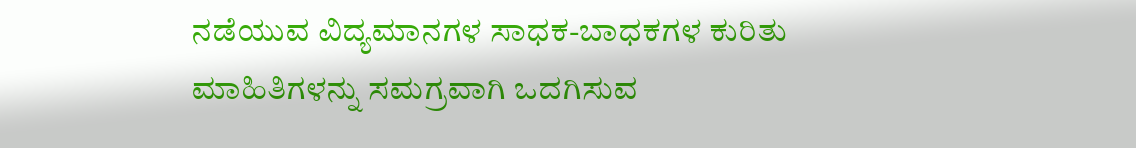ನಡೆಯುವ ವಿದ್ಯಮಾನಗಳ ಸಾಧಕ-ಬಾಧಕಗಳ ಕುರಿತು ಮಾಹಿತಿಗಳನ್ನು ಸಮಗ್ರವಾಗಿ ಒದಗಿಸುವ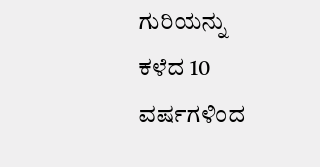ಗುರಿಯನ್ನು ಕಳೆದ 10 ವರ್ಷಗಳಿಂದ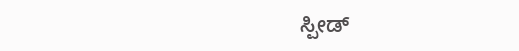ಸ್ಪೀಡ್‌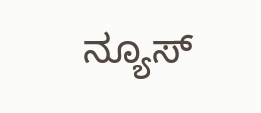ನ್ಯೂಸ್‌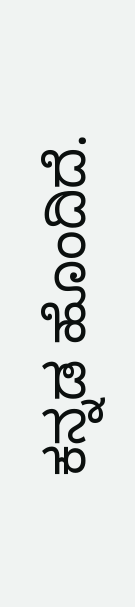ಕನ್ನಡ ಹೊಂದಿದೆ.